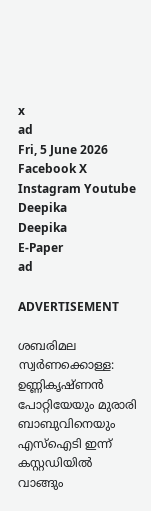x
ad
Fri, 5 June 2026
Facebook X Instagram Youtube
Deepika
Deepika
E-Paper
ad

ADVERTISEMENT

ശബരിമല സ്വർണക്കൊള്ള: ഉണ്ണികൃഷ്ണൻ പോറ്റിയേയും മുരാരി ബാബുവിനെയും എസ്ഐടി ഇന്ന് കസ്റ്റഡിയിൽ വാങ്ങും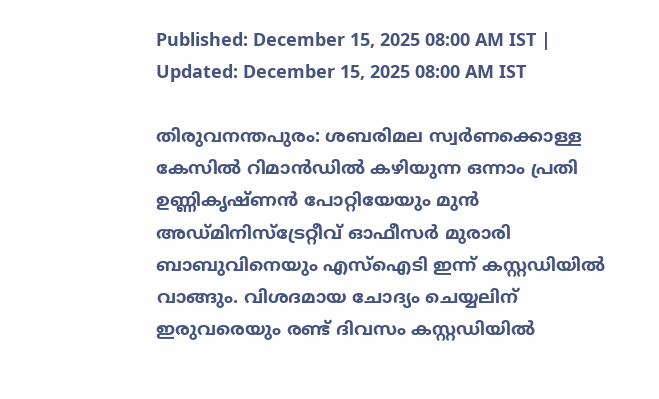Published: December 15, 2025 08:00 AM IST | Updated: December 15, 2025 08:00 AM IST

തിരുവനന്തപുരം: ശബരിമല സ്വർണക്കൊള്ള കേസിൽ റിമാൻഡിൽ കഴിയുന്ന ഒന്നാം പ്രതി ഉണ്ണികൃഷ്ണൻ പോറ്റിയേയും മുൻ അഡ്മിനിസ്ട്രേറ്റീവ് ഓഫീസർ മുരാരി ബാബുവിനെയും എസ്ഐടി ഇന്ന് കസ്റ്റഡിയിൽ വാങ്ങും. വിശദമായ ചോദ്യം ചെയ്യലിന് ഇരുവരെയും രണ്ട് ദിവസം കസ്റ്റഡിയിൽ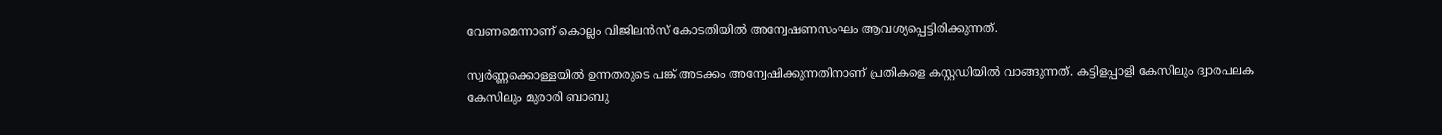വേണമെന്നാണ് കൊല്ലം വിജിലൻസ് കോടതിയിൽ അന്വേഷണസംഘം ആവശ്യപ്പെട്ടിരിക്കുന്നത്.

സ്വർണ്ണക്കൊള്ളയിൽ ഉന്നതരുടെ പങ്ക് അടക്കം അന്വേഷിക്കുന്നതിനാണ് പ്രതികളെ കസ്റ്റഡിയിൽ വാങ്ങുന്നത്. കട്ടിളപ്പാളി കേസിലും ദ്വാരപലക കേസിലും മുരാരി ബാബു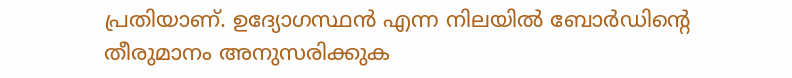പ്രതിയാണ്. ഉദ്യോഗസ്ഥൻ എന്ന നിലയിൽ ബോർഡിന്‍റെ തീരുമാനം അനുസരിക്കുക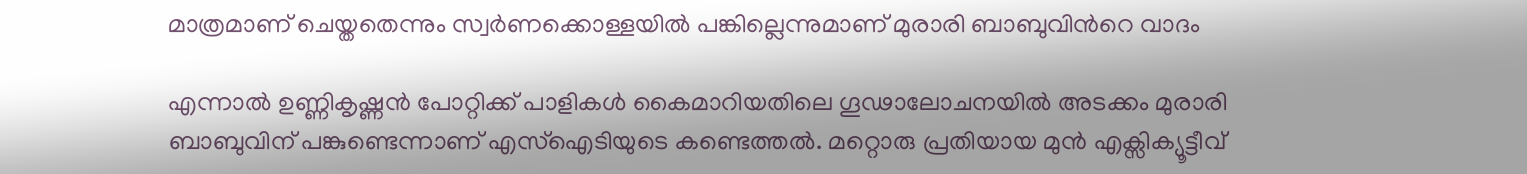മാത്രമാണ് ചെയ്തതെന്നും സ്വർണക്കൊള്ളയിൽ പങ്കില്ലെന്നുമാണ് മുരാരി ബാബുവിന്‍റെ വാദം

എന്നാൽ ഉണ്ണികൃഷ്ണൻ പോറ്റിക്ക് പാളികൾ കൈമാറിയതിലെ ഗൂഢാലോചനയിൽ അടക്കം മുരാരി ബാബുവിന് പങ്കുണ്ടെന്നാണ് എസ്ഐടിയുടെ കണ്ടെത്തൽ. മറ്റൊരു പ്രതിയായ മുൻ എക്സിക്യൂട്ടീവ്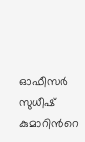ഓഫീസർ സുധീഷ് കുമാറിന്‍റെ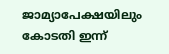ജാമ്യാപേക്ഷയിലും കോടതി ഇന്ന്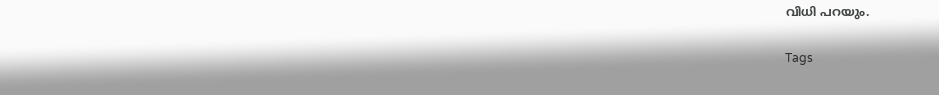വിധി പറയും.

Tags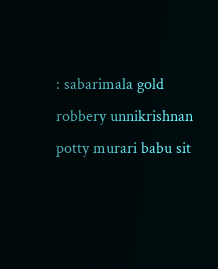: sabarimala gold robbery unnikrishnan potty murari babu sit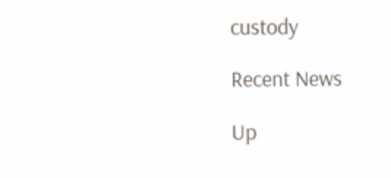custody

Recent News

Up